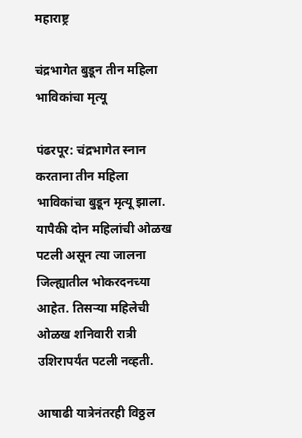महाराष्ट्र

चंद्रभागेत बुडून तीन महिला भाविकांचा मृत्यू

पंढरपूर: चंद्रभागेत स्नान करताना तीन महिला भाविकांचा बुडून मृत्यू झाला. यापैकी दोन महिलांची ओळख पटली असून त्या जालना जिल्ह्यातील भोकरदनच्या आहेत. तिसऱ्या महिलेची ओळख शनिवारी रात्री उशिरापर्यंत पटली नव्हती.

आषाढी यात्रेनंतरही विठ्ठल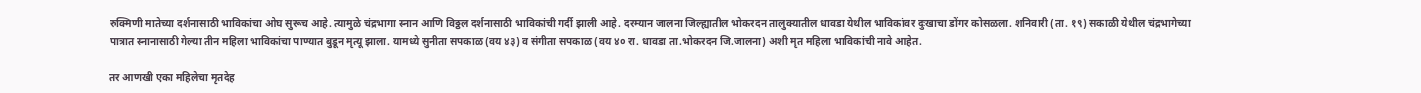रुक्मिणी मातेच्या दर्शनासाठी भाविकांचा ओघ सुरूच आहे. त्यामुळे चंद्रभागा स्नान आणि विठ्ठल दर्शनासाठी भाविकांची गर्दी झाली आहे. दरम्यान जालना जिल्ह्यातील भोकरदन तालुक्यातील धावडा येथील भाविकांवर दुःखाचा डोंगर कोसळला. शनिवारी (ता. १९) सकाळी येथील चंद्रभागेच्या पात्रात स्नानासाठी गेल्या तीन महिला भाविकांचा पाण्यात बुडून मृत्यू झाला. यामध्ये सुनीता सपकाळ (वय ४३) व संगीता सपकाळ (वय ४० रा. धावडा ता.भोकरदन जि.जालना) अशी मृत महिला भाविकांची नावे आहेत.

तर आणखी एका महिलेचा मृतदेह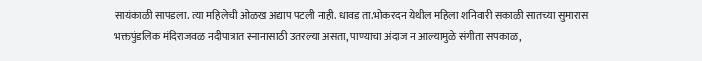सायंकाळी सापडला. त्या महिलेची ओळख अद्याप पटली नाही. धावड ता.भोकरदन येथील महिला शनिवारी सकाळी सातच्या सुमारास भक्तपुंडलिक मंदिराजवळ नदीपात्रात स्नानासाठी उतरल्या असता, पाण्याचा अंदाज न आल्यामुळे संगीता सपकाळ,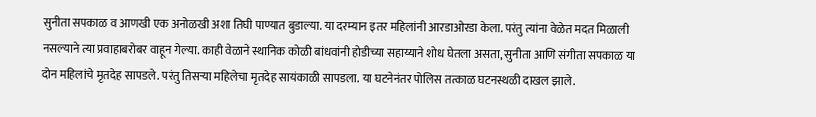सुनीता सपकाळ व आणखी एक अनोळखी अशा तिघी पाण्यात बुडाल्या. या दरम्यान इतर महिलांनी आरडाओरडा केला. परंतु त्यांना वेळेत मदत मिळाली नसल्याने त्या प्रवाहाबरोबर वाहून गेल्या. काही वेळाने स्थानिक कोळी बांधवांनी होडीच्या सहाय्याने शोध घेतला असता, सुनीता आणि संगीता सपकाळ या दोन महिलांचे मृतदेह सापडले. परंतु तिसऱ्या महिलेचा मृतदेह सायंकाळी सापडला. या घटनेनंतर पोलिस तत्काळ घटनस्थळी दाखल झाले.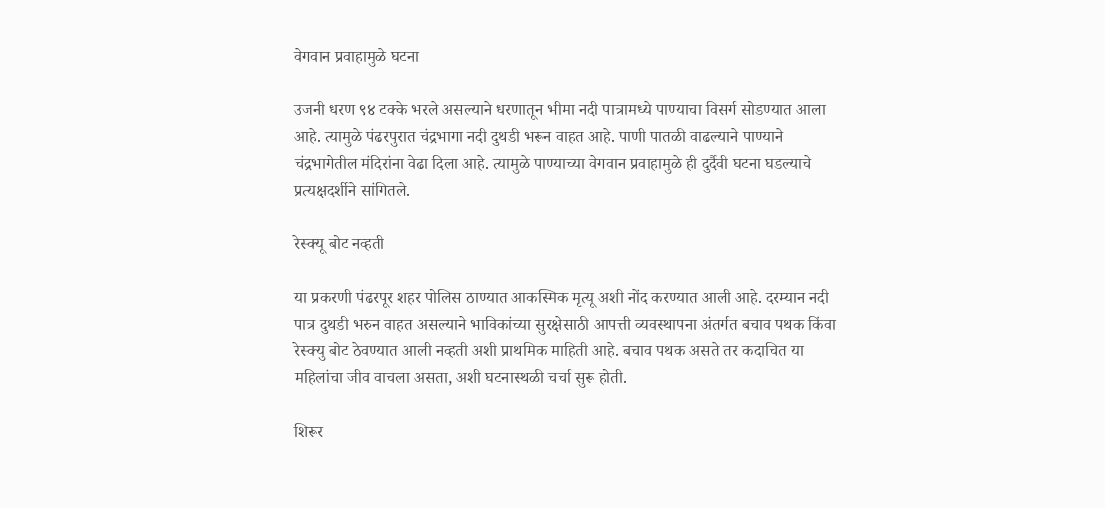वेगवान प्रवाहामुळे घटना

उजनी धरण ९४ टक्के भरले असल्याने धरणातून भीमा नदी पात्रामध्ये पाण्याचा विसर्ग सोडण्यात आला आहे. त्यामुळे पंढरपुरात चंद्रभागा नदी दुथडी भरून वाहत आहे. पाणी पातळी वाढल्याने पाण्याने चंद्रभागेतील मंदिरांना वेढा दिला आहे. त्यामुळे पाण्याच्या वेगवान प्रवाहामुळे ही दुर्दैवी घटना घडल्याचे प्रत्यक्षदर्शीने सांगितले.

रेस्क्यू बोट नव्हती

या प्रकरणी पंढरपूर शहर पोलिस ठाण्यात आकस्मिक मृत्यू अशी नोंद करण्यात आली आहे. दरम्यान नदी पात्र दुथडी भरुन वाहत असल्याने भाविकांच्या सुरक्षेसाठी आपत्ती व्यवस्थापना अंतर्गत बचाव पथक किंवा रेस्क्यु बोट ठेवण्यात आली नव्हती अशी प्राथमिक माहिती आहे. बचाव पथक असते तर कदाचित या महिलांचा जीव वाचला असता, अशी घटनास्थळी चर्चा सुरू होती.

शिरूर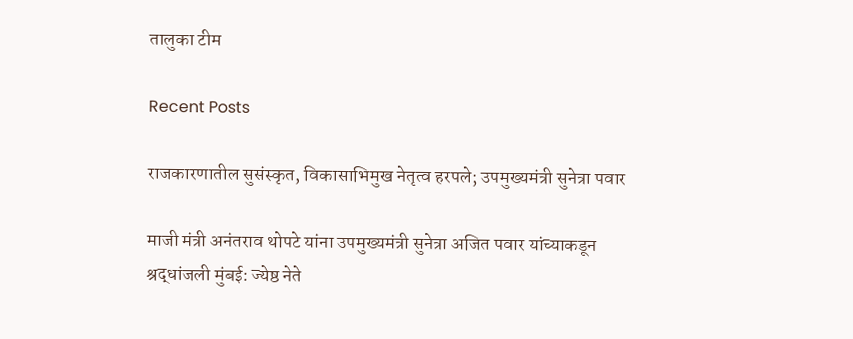तालुका टीम

Recent Posts

राजकारणातील सुसंस्कृत, विकासाभिमुख नेतृत्व हरपले; उपमुख्यमंत्री सुनेत्रा पवार

माजी मंत्री अनंतराव थोपटे यांना उपमुख्यमंत्री सुनेत्रा अजित पवार यांच्याकडून श्रद्धांजली मुंबई: ज्येष्ठ नेते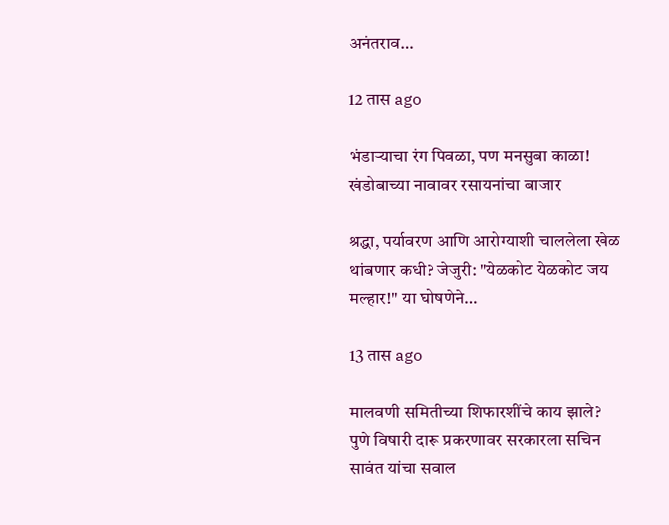अनंतराव…

12 तास ago

भंडाऱ्याचा रंग पिवळा, पण मनसुबा काळा! खंडोबाच्या नावावर रसायनांचा बाजार

श्रद्धा, पर्यावरण आणि आरोग्याशी चाललेला खेळ थांबणार कधी? जेजुरी: "येळकोट येळकोट जय मल्हार!" या घोषणेने…

13 तास ago

मालवणी समितीच्या शिफारशींचे काय झाले? पुणे विषारी दारू प्रकरणावर सरकारला सचिन सावंत यांचा सवाल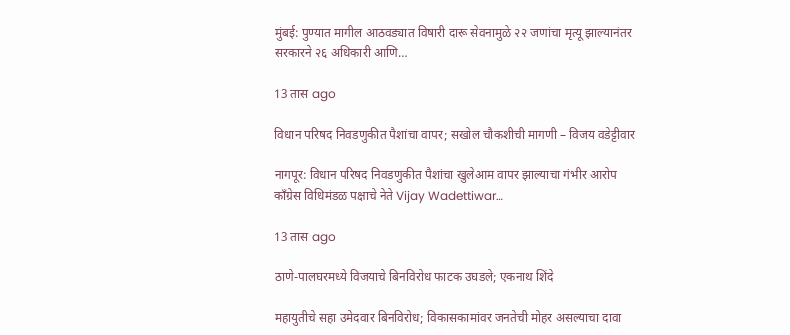मुंबई: पुण्यात मागील आठवड्यात विषारी दारू सेवनामुळे २२ जणांचा मृत्यू झाल्यानंतर सरकारने २६ अधिकारी आणि…

13 तास ago

विधान परिषद निवडणुकीत पैशांचा वापर; सखोल चौकशीची मागणी – विजय वडेट्टीवार

नागपूर: विधान परिषद निवडणुकीत पैशांचा खुलेआम वापर झाल्याचा गंभीर आरोप काँग्रेस विधिमंडळ पक्षाचे नेते Vijay Wadettiwar…

13 तास ago

ठाणे-पालघरमध्ये विजयाचे बिनविरोध फाटक उघडले; एकनाथ शिंदे

महायुतीचे सहा उमेदवार बिनविरोध; विकासकामांवर जनतेची मोहर असल्याचा दावा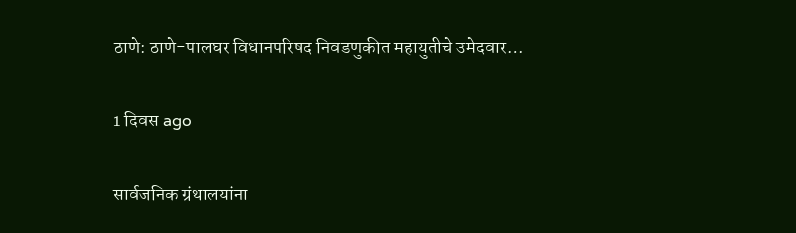ठाणे: ठाणे-पालघर विधानपरिषद निवडणुकीत महायुतीचे उमेदवार…

1 दिवस ago

सार्वजनिक ग्रंथालयांना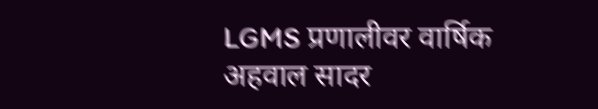LGMS प्रणालीवर वार्षिक अहवाल सादर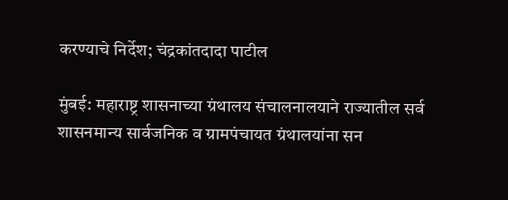करण्याचे निर्देश; चंद्रकांतदादा पाटील

मुंबई: महाराष्ट्र शासनाच्या ग्रंथालय संचालनालयाने राज्यातील सर्व शासनमान्य सार्वजनिक व ग्रामपंचायत ग्रंथालयांना सन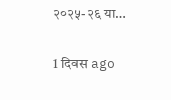२०२५-२६ या…

1 दिवस ago